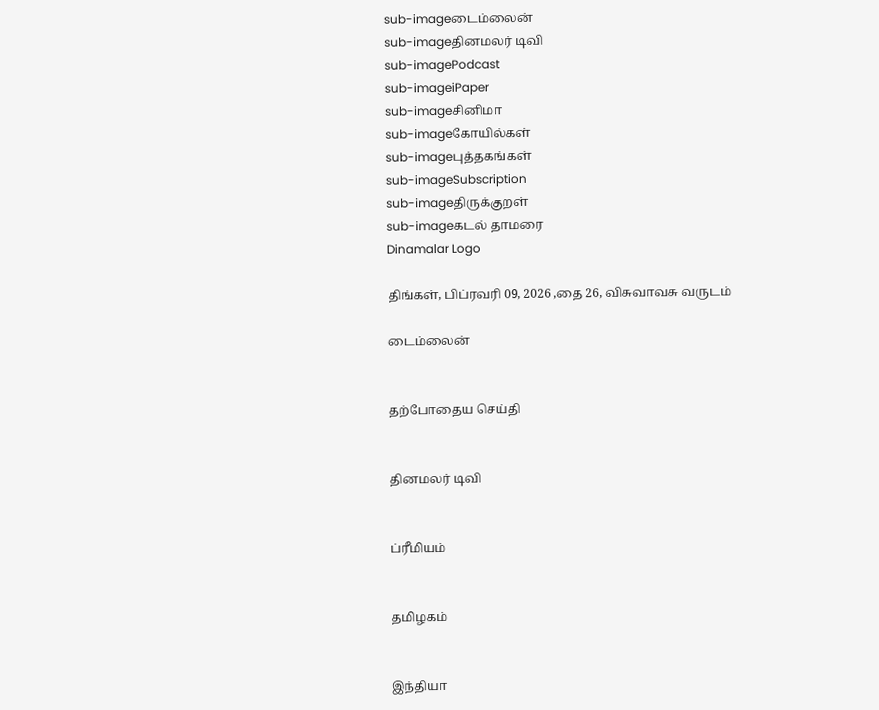sub-imageடைம்லைன்
sub-imageதினமலர் டிவி
sub-imagePodcast
sub-imageiPaper
sub-imageசினிமா
sub-imageகோயில்கள்
sub-imageபுத்தகங்கள்
sub-imageSubscription
sub-imageதிருக்குறள்
sub-imageகடல் தாமரை
Dinamalar Logo

திங்கள், பிப்ரவரி 09, 2026 ,தை 26, விசுவாவசு வருடம்

டைம்லைன்


தற்போதைய செய்தி


தினமலர் டிவி


ப்ரீமியம்


தமிழகம்


இந்தியா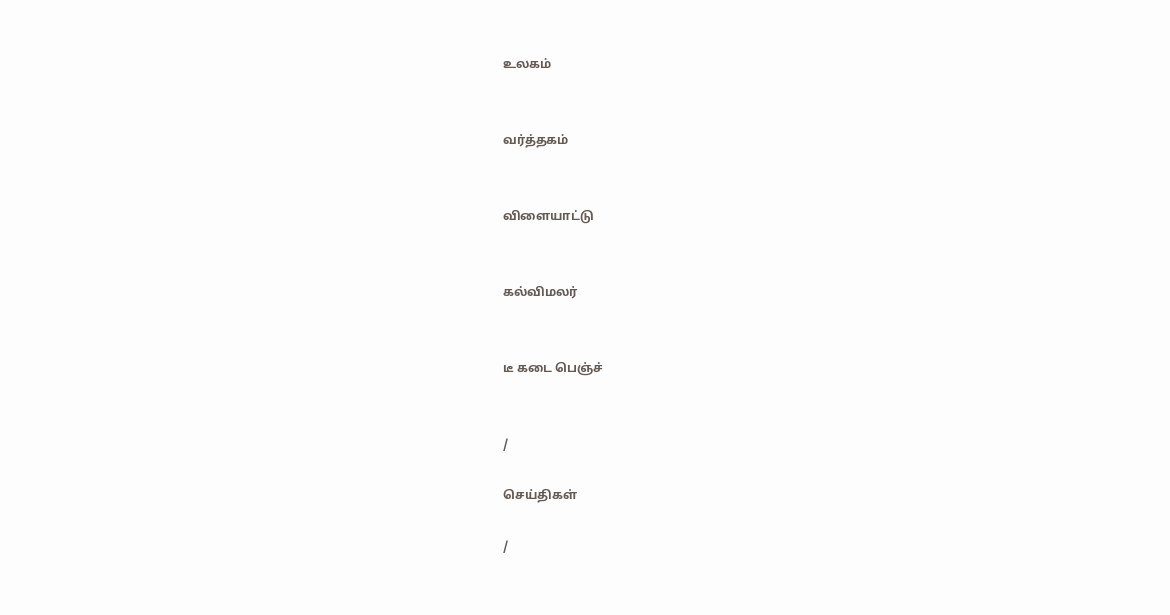உலகம்


வர்த்தகம்


விளையாட்டு


கல்விமலர்


டீ கடை பெஞ்ச்


/

செய்திகள்

/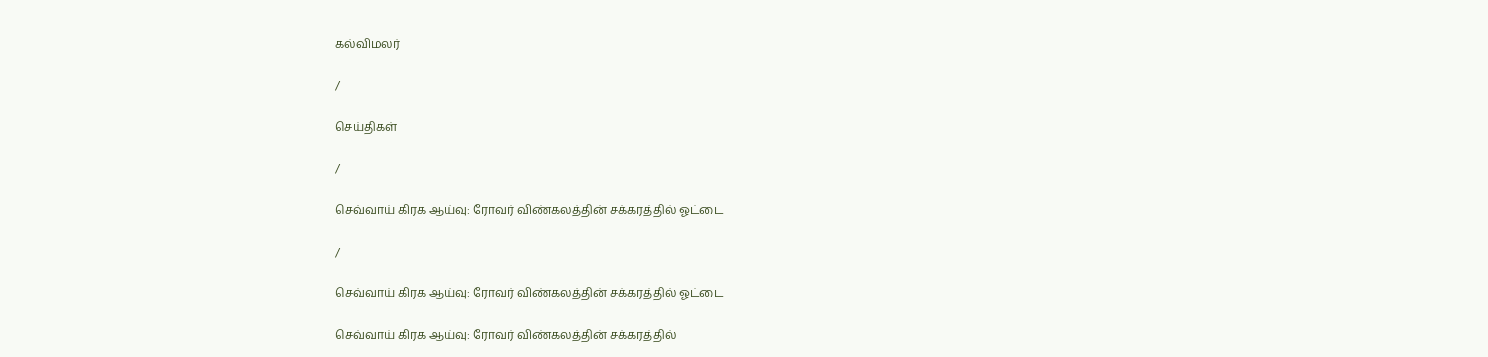கல்விமலர்

/

செய்திகள்

/

செவ்வாய் கிரக ஆய்வு: ரோவர் விண்கலத்தின் சக்கரத்தில் ஓட்டை

/

செவ்வாய் கிரக ஆய்வு: ரோவர் விண்கலத்தின் சக்கரத்தில் ஓட்டை

செவ்வாய் கிரக ஆய்வு: ரோவர் விண்கலத்தின் சக்கரத்தில்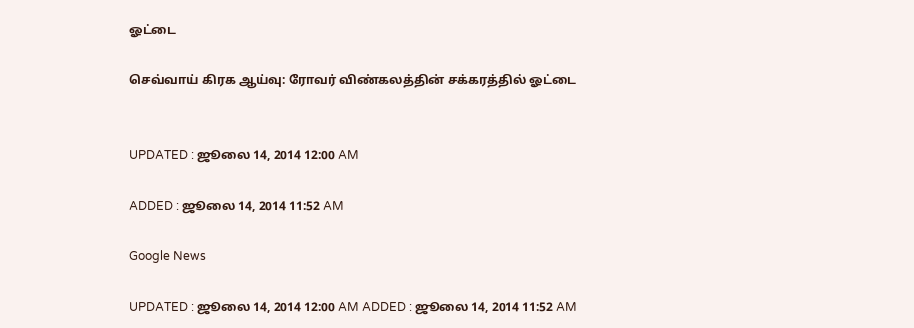ஓட்டை

செவ்வாய் கிரக ஆய்வு: ரோவர் விண்கலத்தின் சக்கரத்தில் ஓட்டை


UPDATED : ஜூலை 14, 2014 12:00 AM

ADDED : ஜூலை 14, 2014 11:52 AM

Google News

UPDATED : ஜூலை 14, 2014 12:00 AM ADDED : ஜூலை 14, 2014 11:52 AM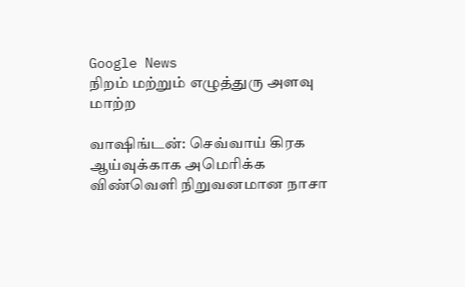Google News
நிறம் மற்றும் எழுத்துரு அளவு மாற்ற

வாஷிங்டன்: செவ்வாய் கிரக ஆய்வுக்காக அமெரிக்க விண்வெளி நிறுவனமான நாசா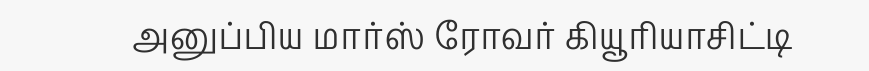அனுப்பிய மார்ஸ் ரோவர் கியூரியாசிட்டி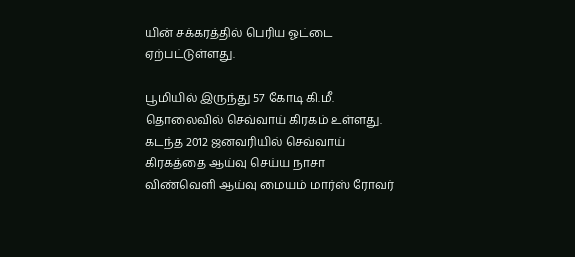யின் சக்கரத்தில் பெரிய ஓட்டை ஏற்பட்டுள்ளது.

பூமியில் இருந்து 57 கோடி கி.மீ. தொலைவில் செவ்வாய் கிரகம் உள்ளது. கடந்த 2012 ஜனவரியில் செவ்வாய் கிரகத்தை ஆய்வு செய்ய நாசா விண்வெளி ஆய்வு மையம் மார்ஸ் ரோவர்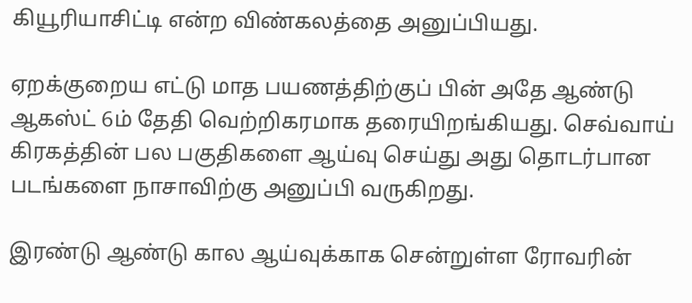கியூரியாசிட்டி என்ற விண்கலத்தை அனுப்பியது.

ஏறக்குறைய எட்டு மாத பயணத்திற்குப் பின் அதே ஆண்டு ஆகஸ்ட் 6ம் தேதி வெற்றிகரமாக தரையிறங்கியது. செவ்வாய் கிரகத்தின் பல பகுதிகளை ஆய்வு செய்து அது தொடர்பான படங்களை நாசாவிற்கு அனுப்பி வருகிறது.

இரண்டு ஆண்டு கால ஆய்வுக்காக சென்றுள்ள ரோவரின்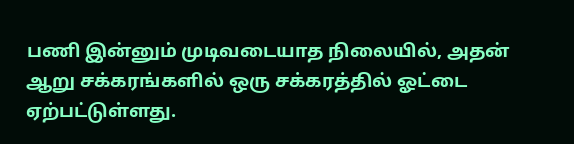பணி இன்னும் முடிவடையாத நிலையில், அதன் ஆறு சக்கரங்களில் ஒரு சக்கரத்தில் ஓட்டை ஏற்பட்டுள்ளது.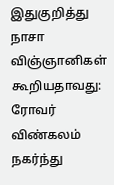இதுகுறித்து நாசா விஞ்ஞானிகள் கூறியதாவது: ரோவர் விண்கலம் நகர்ந்து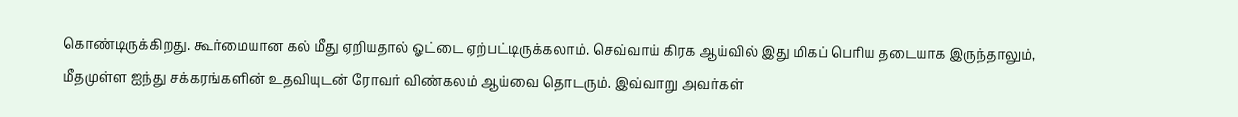கொண்டிருக்கிறது. கூர்மையான கல் மீது ஏறியதால் ஓட்டை ஏற்பட்டிருக்கலாம். செவ்வாய் கிரக ஆய்வில் இது மிகப் பெரிய தடையாக இருந்தாலும், மீதமுள்ள ஐந்து சக்கரங்களின் உதவியுடன் ரோவர் விண்கலம் ஆய்வை தொடரும். இவ்வாறு அவர்கள்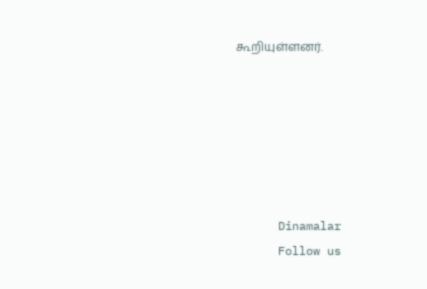கூறியுள்ளனர்.






      Dinamalar
      Follow us